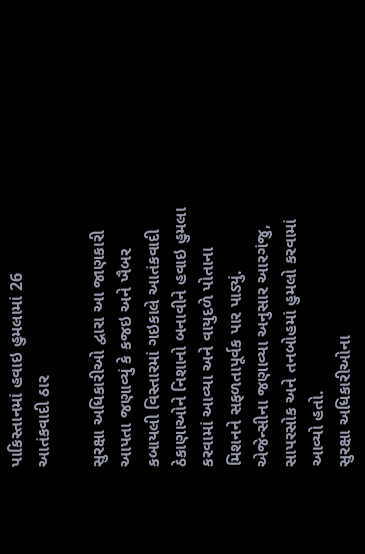પાકિસ્તાનમાં હવાઇ હુમલામાં 26 આતંકવાદી ઠાર

સુરક્ષા અધિકારીઓ દ્વારા આ જાણકારી આપતા જણાવ્યું કે કજઇ અને ખૈબર કબાયલી વિસ્તારમાં ગઇકાલે આતંકવાદી ઠેકાણાઓને નિશાનો બનાવીને હવાઇ હુમલા કરવામાં આવ્યા અને વાયુદળે પોતાના મિશનને સફળતાપૂર્વક પાર પાડ્યું. એજેન્સીના જણાવ્યા અનુસાર આરગંજુ, સાપરસોક અને તનબોહમાં હુમલો કરવામાં આવ્યો હતો.
સુરક્ષા અધિકારીઓના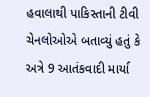હવાલાથી પાકિસ્તાની ટીવી ચેનલોઓએ બતાવ્યું હતું કે અત્રે 9 આતંકવાદી માર્યા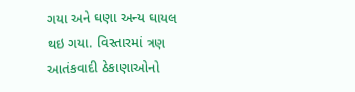ગયા અને ઘણા અન્ય ઘાયલ થઇ ગયા. વિસ્તારમાં ત્રણ આતંકવાદી ઠેકાણાઓનો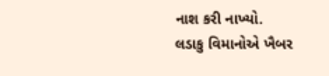નાશ કરી નાખ્યો.
લડાકુ વિમાનોએ ખૈબર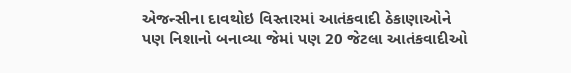એજન્સીના દાવથોઇ વિસ્તારમાં આતંકવાદી ઠેકાણાઓને પણ નિશાનો બનાવ્યા જેમાં પણ 20 જેટલા આતંકવાદીઓ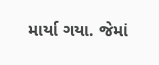માર્યા ગયા. જેમાં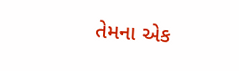તેમના એક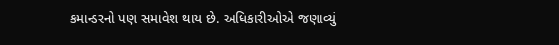કમાન્ડરનો પણ સમાવેશ થાય છે. અધિકારીઓએ જણાવ્યું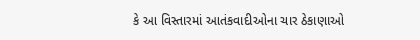કે આ વિસ્તારમાં આતંકવાદીઓના ચાર ઠેકાણાઓ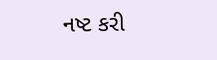નષ્ટ કરી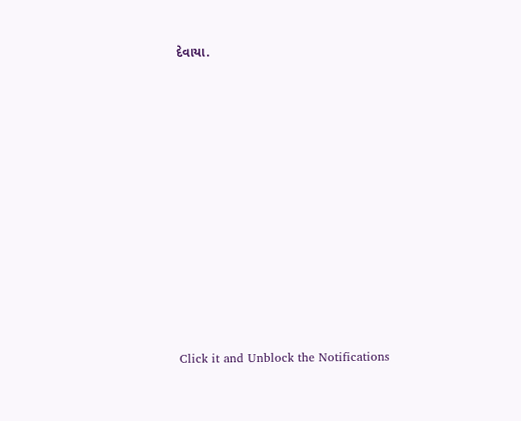દેવાયા.












Click it and Unblock the Notifications